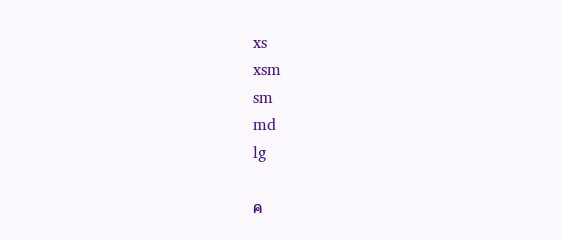xs
xsm
sm
md
lg

ค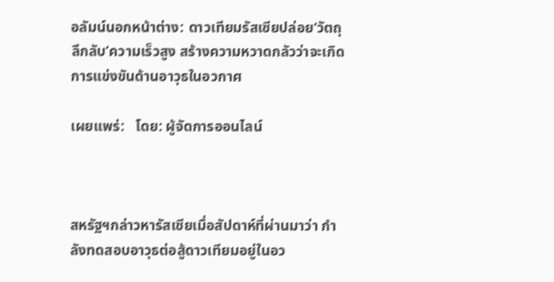อลัมน์นอกหน้าต่าง: ดาวเทียมรัสเซียปล่อย‘วัตถุลึกลับ’ความเร็วสูง สร้างความหวาดกลัวว่าจะเกิดการแข่งขันด้านอาวุธในอวกาศ

เผยแพร่:   โดย: ผู้จัดการออนไลน์



สหรัฐฯกล่าวหารัสเซียเมื่อสัปดาห์ที่ผ่านมาว่า กำลังทดสอบอาวุธต่อสู้ดาวเทียมอยู่ในอว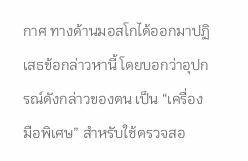กาศ ทางด้านมอสโกได้ออกมาปฏิเสธข้อกล่าวหานี้ โดยบอกว่าอุปกรณ์ดังกล่าวของตน เป็น “เครื่องมือพิเศษ” สำหรับใช้ตรวจสอ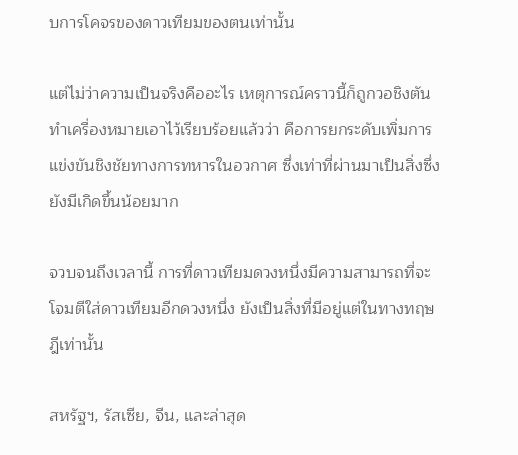บการโคจรของดาวเทียมของตนเท่านั้น

แต่ไม่ว่าความเป็นจริงคืออะไร เหตุการณ์คราวนี้ก็ถูกวอชิงตันทำเครื่องหมายเอาไว้เรียบร้อยแล้วว่า คือการยกระดับเพิ่มการแข่งขันชิงชัยทางการทหารในอวกาศ ซึ่งเท่าที่ผ่านมาเป็นสิ่งซึ่งยังมีเกิดขึ้นน้อยมาก

จวบจนถึงเวลานี้ การที่ดาวเทียมดวงหนึ่งมีความสามารถที่จะโจมตีใส่ดาวเทียมอีกดวงหนึ่ง ยังเป็นสิ่งที่มีอยู่แต่ในทางทฤษฎีเท่านั้น

สหรัฐฯ, รัสเซีย, จีน, และล่าสุด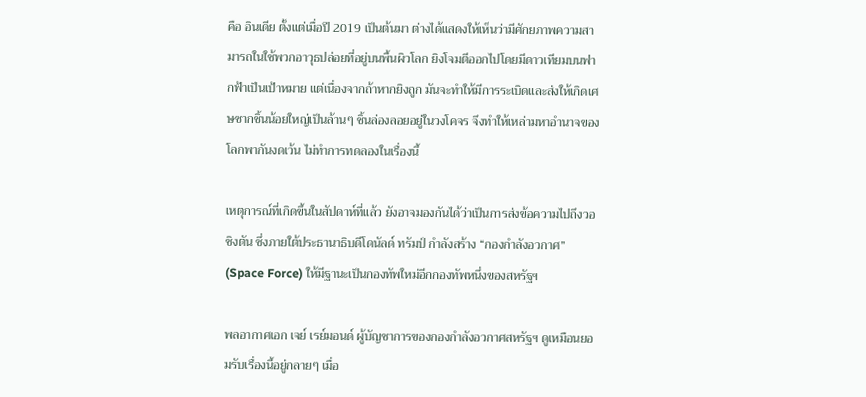คือ อินเดีย ตั้งแต่เมื่อปี 2019 เป็นต้นมา ต่างได้แสดงให้เห็นว่ามีศักยภาพความสามารถในใช้พวกอาวุธปล่อยที่อยู่บนพื้นผิวโลก ยิงโจมตีออกไปโดยมีดาวเทียมบนฟากฟ้าเป็นเป้าหมาย แต่เนื่องจากถ้าหากยิงถูก มันจะทำให้มีการระเบิดและส่งให้เกิดเศษซากชิ้นน้อยใหญ่เป็นล้านๆ ชิ้นล่องลอยอยู่ในวงโคจร จึงทำให้เหล่ามหาอำนาจของโลกพากันงดเว้น ไม่ทำการทดลองในเรื่องนี้

เหตุการณ์ที่เกิดขึ้นในสัปดาห์ที่แล้ว ยังอาจมองกันได้ว่าเป็นการส่งข้อความไปถึงวอชิงตัน ซึ่งภายใต้ประธานาธิบดีโดนัลด์ ทรัมป์ กำลังสร้าง “กองกำลังอวกาศ” (Space Force) ให้มีฐานะเป็นกองทัพใหม่อีกกองทัพหนึ่งของสหรัฐฯ

พลอากาศเอก เจย์ เรย์มอนด์ ผู้บัญชาการของกองกำลังอวกาศสหรัฐฯ ดูเหมือนยอมรับเรื่องนี้อยู่กลายๆ เมื่อ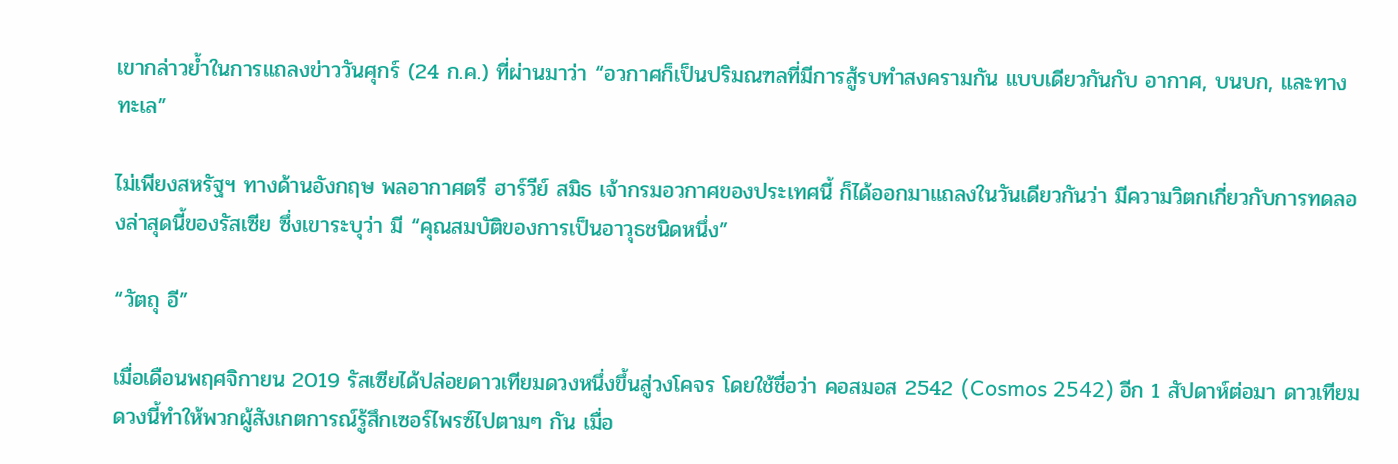เขากล่าวย้ำในการแถลงข่าววันศุกร์ (24 ก.ค.) ที่ผ่านมาว่า “อวกาศก็เป็นปริมณฑลที่มีการสู้รบทำสงครามกัน แบบเดียวกันกับ อากาศ, บนบก, และทางทะเล”

ไม่เพียงสหรัฐฯ ทางด้านอังกฤษ พลอากาศตรี ฮาร์วีย์ สมิธ เจ้ากรมอวกาศของประเทศนี้ ก็ได้ออกมาแถลงในวันเดียวกันว่า มีความวิตกเกี่ยวกับการทดลองล่าสุดนี้ของรัสเซีย ซึ่งเขาระบุว่า มี “คุณสมบัติของการเป็นอาวุธชนิดหนึ่ง”

“วัตถุ อี”

เมื่อเดือนพฤศจิกายน 2019 รัสเซียได้ปล่อยดาวเทียมดวงหนึ่งขึ้นสู่วงโคจร โดยใช้ชื่อว่า คอสมอส 2542 (Cosmos 2542) อีก 1 สัปดาห์ต่อมา ดาวเทียมดวงนี้ทำให้พวกผู้สังเกตการณ์รู้สึกเซอร์ไพรซ์ไปตามๆ กัน เมื่อ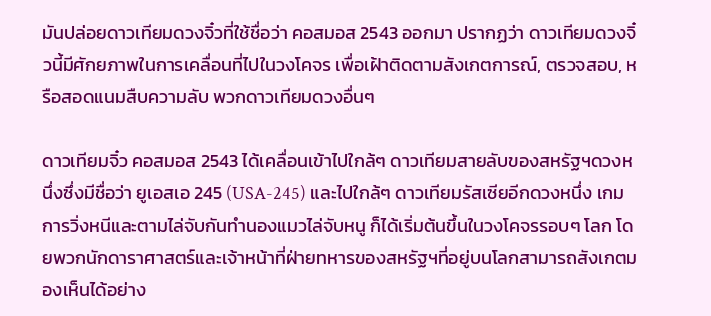มันปล่อยดาวเทียมดวงจิ๋วที่ใช้ชื่อว่า คอสมอส 2543 ออกมา ปรากฏว่า ดาวเทียมดวงจิ๋วนี้มีศักยภาพในการเคลื่อนที่ไปในวงโคจร เพื่อเฝ้าติดตามสังเกตการณ์, ตรวจสอบ, หรือสอดแนมสืบความลับ พวกดาวเทียมดวงอื่นๆ

ดาวเทียมจิ๋ว คอสมอส 2543 ได้เคลื่อนเข้าไปใกล้ๆ ดาวเทียมสายลับของสหรัฐฯดวงหนึ่งซึ่งมีชื่อว่า ยูเอสเอ 245 (USA-245) และไปใกล้ๆ ดาวเทียมรัสเซียอีกดวงหนึ่ง เกมการวิ่งหนีและตามไล่จับกันทำนองแมวไล่จับหนู ก็ได้เริ่มต้นขึ้นในวงโคจรรอบๆ โลก โดยพวกนักดาราศาสตร์และเจ้าหน้าที่ฝ่ายทหารของสหรัฐฯที่อยู่บนโลกสามารถสังเกตมองเห็นได้อย่าง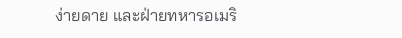ง่ายดาย และฝ่ายทหารอเมริ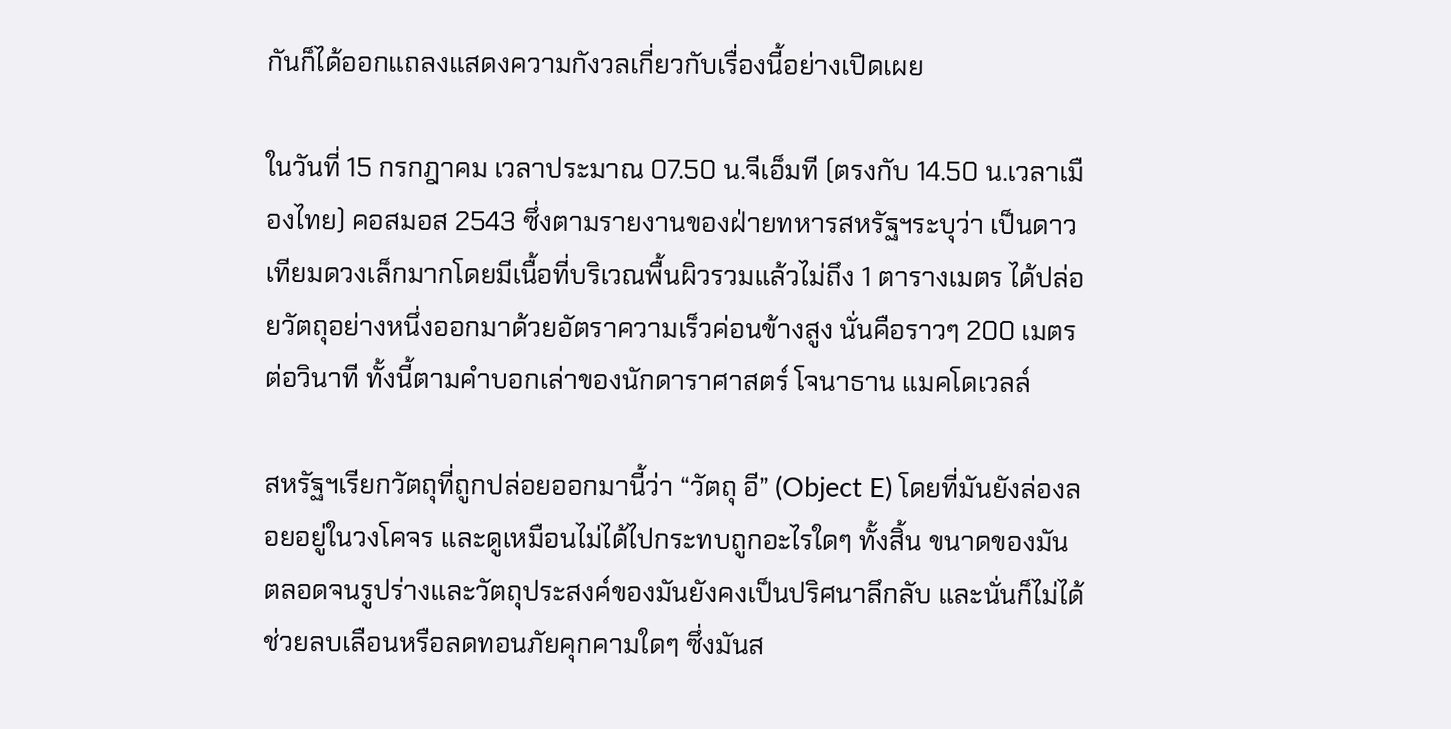กันก็ได้ออกแถลงแสดงความกังวลเกี่ยวกับเรื่องนี้อย่างเปิดเผย

ในวันที่ 15 กรกฎาคม เวลาประมาณ 07.50 น.จีเอ็มที (ตรงกับ 14.50 น.เวลาเมืองไทย) คอสมอส 2543 ซึ่งตามรายงานของฝ่ายทหารสหรัฐฯระบุว่า เป็นดาวเทียมดวงเล็กมากโดยมีเนื้อที่บริเวณพื้นผิวรวมแล้วไม่ถึง 1 ตารางเมตร ได้ปล่อยวัตถุอย่างหนึ่งออกมาด้วยอัตราความเร็วค่อนข้างสูง นั่นคือราวๆ 200 เมตรต่อวินาที ทั้งนี้ตามคำบอกเล่าของนักดาราศาสตร์ โจนาธาน แมคโดเวลล์

สหรัฐฯเรียกวัตถุที่ถูกปล่อยออกมานี้ว่า “วัตถุ อี” (Object E) โดยที่มันยังล่องลอยอยู่ในวงโคจร และดูเหมือนไม่ได้ไปกระทบถูกอะไรใดๆ ทั้งสิ้น ขนาดของมัน ตลอดจนรูปร่างและวัตถุประสงค์ของมันยังคงเป็นปริศนาลึกลับ และนั่นก็ไม่ได้ช่วยลบเลือนหรือลดทอนภัยคุกคามใดๆ ซึ่งมันส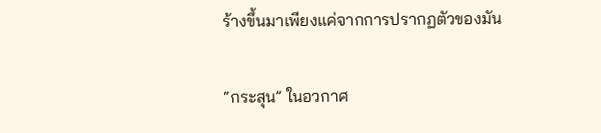ร้างขึ้นมาเพียงแค่จากการปรากฏตัวของมัน

“กระสุน” ในอวกาศ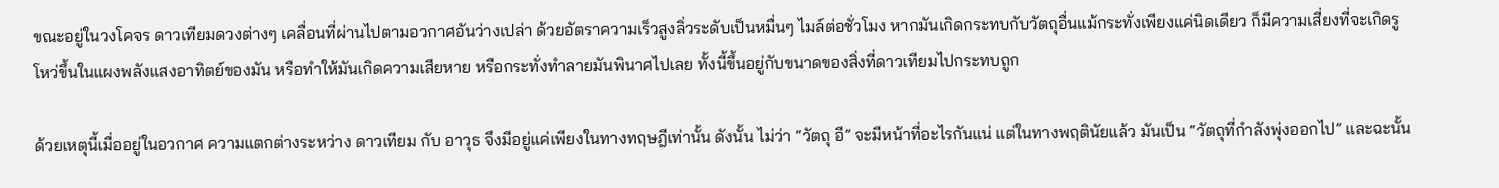ขณะอยู่ในวงโคจร ดาวเทียมดวงต่างๆ เคลื่อนที่ผ่านไปตามอวกาศอันว่างเปล่า ด้วยอัตราความเร็วสูงลิ่วระดับเป็นหมื่นๆ ไมล์ต่อชั่วโมง หากมันเกิดกระทบกับวัตถุอื่นแม้กระทั่งเพียงแค่นิดเดียว ก็มีความเสี่ยงที่จะเกิดรูโหว่ขึ้นในแผงพลังแสงอาทิตย์ของมัน หรือทำให้มันเกิดความเสียหาย หรือกระทั่งทำลายมันพินาศไปเลย ทั้งนี้ขึ้นอยู่กับขนาดของสิ่งที่ดาวเทียมไปกระทบถูก

ด้วยเหตุนี้เมื่ออยู่ในอวกาศ ความแตกต่างระหว่าง ดาวเทียม กับ อาวุธ จึงมีอยู่แค่เพียงในทางทฤษฎีเท่านั้น ดังนั้น ไม่ว่า “วัตถุ อี” จะมีหน้าที่อะไรกันแน่ แต่ในทางพฤตินัยแล้ว มันเป็น “วัตถุที่กำลังพุ่งออกไป” และฉะนั้น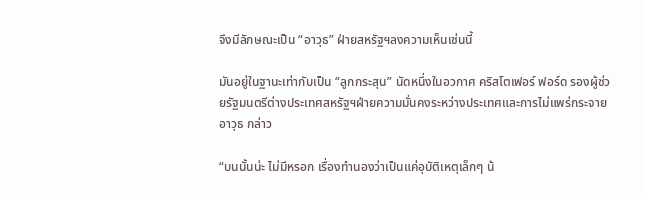จึงมีลักษณะเป็น “อาวุธ” ฝ่ายสหรัฐฯลงความเห็นเช่นนี้

มันอยู่ในฐานะเท่ากับเป็น “ลูกกระสุน” นัดหนึ่งในอวกาศ คริสโตเฟอร์ ฟอร์ด รองผู้ช่วยรัฐมนตรีต่างประเทศสหรัฐฯฝ่ายความมั่นคงระหว่างประเทศและการไม่แพร่กระจายอาวุธ กล่าว

“บนนั้นน่ะ ไม่มีหรอก เรื่องทำนองว่าเป็นแค่อุบัติเหตุเล็กๆ น้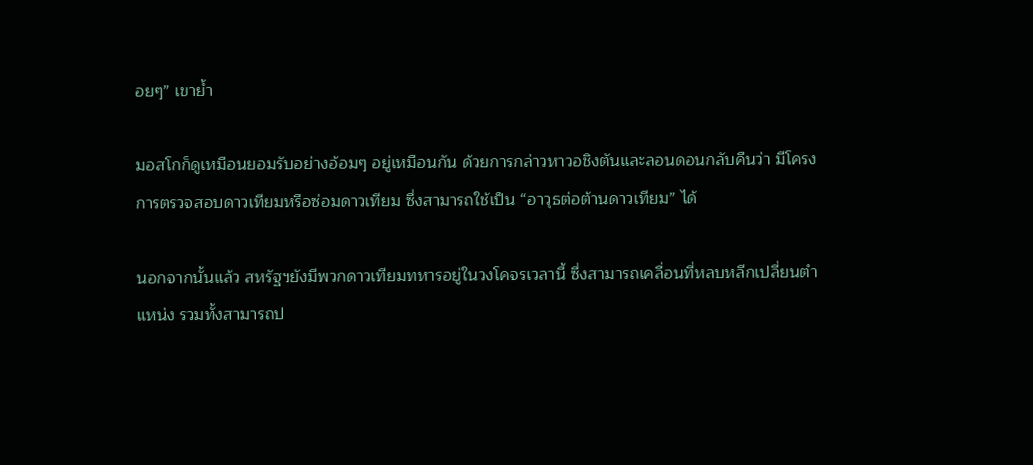อยๆ” เขาย้ำ

มอสโกก็ดูเหมือนยอมรับอย่างอ้อมๆ อยู่เหมือนกัน ด้วยการกล่าวหาวอชิงตันและลอนดอนกลับคืนว่า มีโครงการตรวจสอบดาวเทียมหรือซ่อมดาวเทียม ซึ่งสามารถใช้เป็น “อาวุธต่อต้านดาวเทียม” ได้

นอกจากนั้นแล้ว สหรัฐฯยังมีพวกดาวเทียมทหารอยู่ในวงโคจรเวลานี้ ซึ่งสามารถเคลื่อนที่หลบหลีกเปลี่ยนตำแหน่ง รวมทั้งสามารถป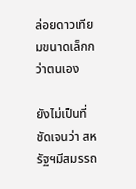ล่อยดาวเทียมขนาดเล็กกว่าตนเอง

ยังไม่เป็นที่ชัดเจนว่า สหรัฐฯมีสมรรถ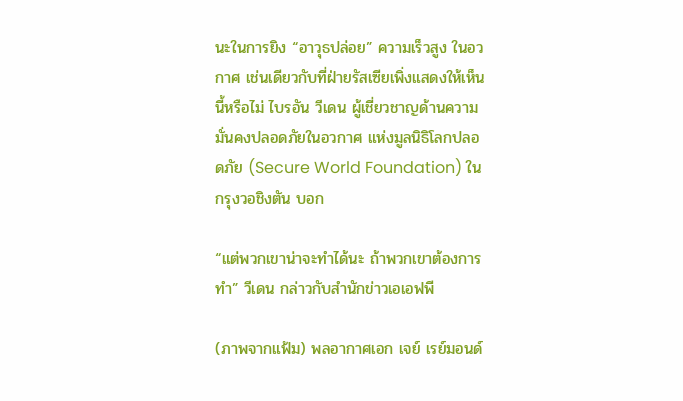นะในการยิง “อาวุธปล่อย” ความเร็วสูง ในอวกาศ เช่นเดียวกับที่ฝ่ายรัสเซียเพิ่งแสดงให้เห็นนี้หรือไม่ ไบรอัน วีเดน ผู้เชี่ยวชาญด้านความมั่นคงปลอดภัยในอวกาศ แห่งมูลนิธิโลกปลอดภัย (Secure World Foundation) ในกรุงวอชิงตัน บอก

“แต่พวกเขาน่าจะทำได้นะ ถ้าพวกเขาต้องการทำ” วีเดน กล่าวกับสำนักข่าวเอเอฟพี

(ภาพจากแฟ้ม) พลอากาศเอก เจย์ เรย์มอนด์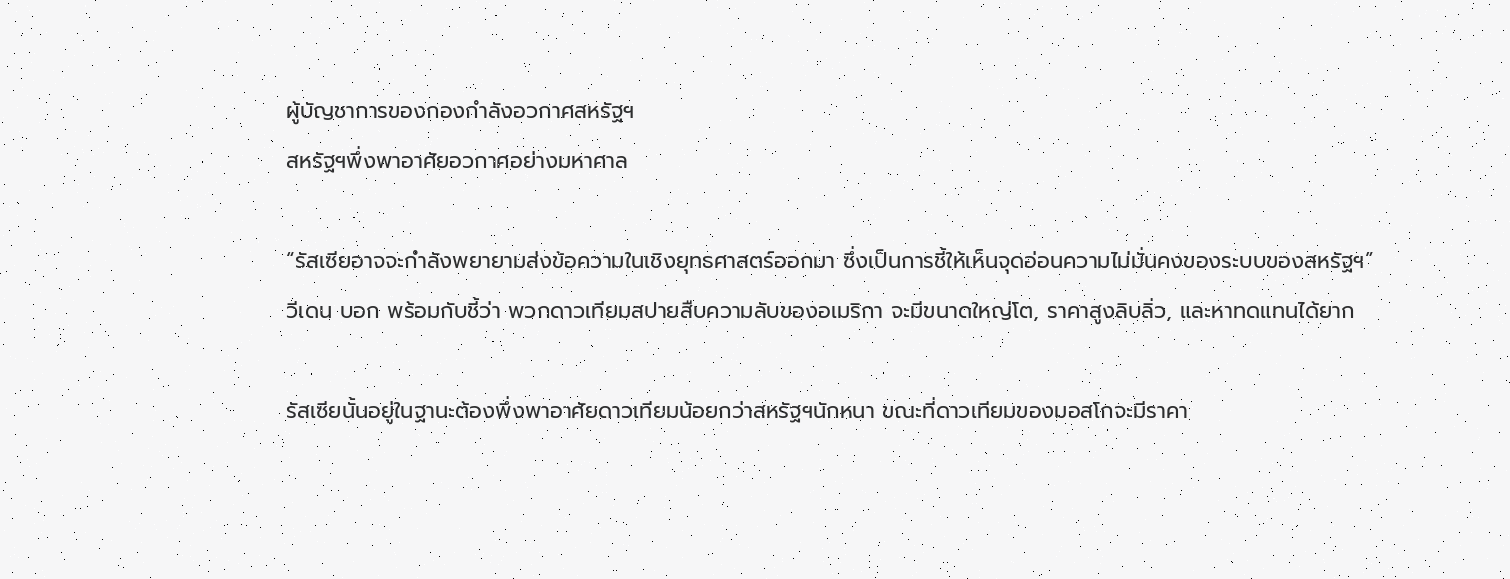ผู้บัญชาการของกองกำลังอวกาศสหรัฐฯ
สหรัฐฯพึ่งพาอาศัยอวกาศอย่างมหาศาล

“รัสเซียอาจจะกำลังพยายามส่งข้อความในเชิงยุทธศาสตร์ออกมา ซึ่งเป็นการชี้ให้เห็นจุดอ่อนความไม่มั่นคงของระบบของสหรัฐฯ” วีเดน บอก พร้อมกับชี้ว่า พวกดาวเทียมสปายสืบความลับของอเมริกา จะมีขนาดใหญ่โต, ราคาสูงลิบลิ่ว, และหาทดแทนได้ยาก

รัสเซียนั้นอยู่ในฐานะต้องพึ่งพาอาศัยดาวเทียมน้อยกว่าสหรัฐฯนักหนา ขณะที่ดาวเทียมของมอสโกจะมีราคา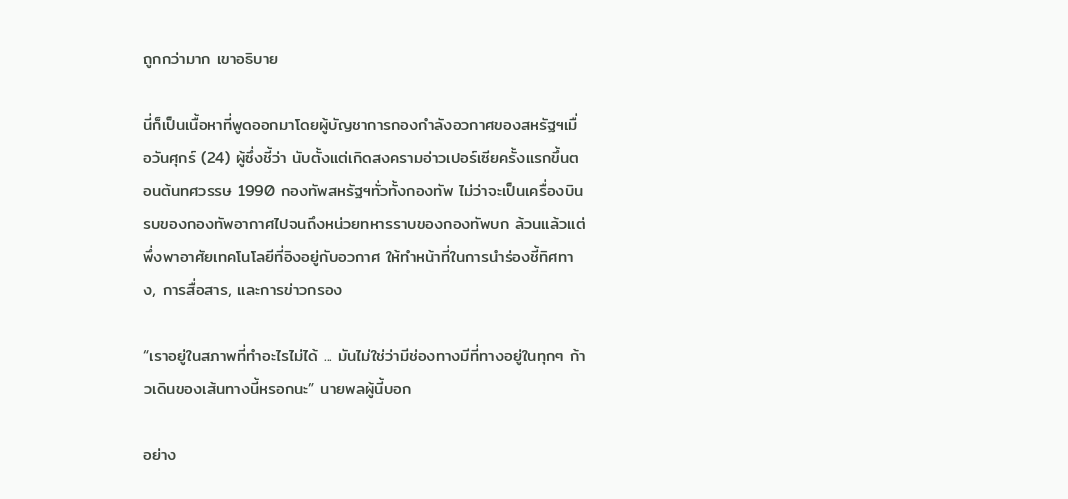ถูกกว่ามาก เขาอธิบาย

นี่ก็เป็นเนื้อหาที่พูดออกมาโดยผู้บัญชาการกองกำลังอวกาศของสหรัฐฯเมื่อวันศุกร์ (24) ผู้ซึ่งชี้ว่า นับตั้งแต่เกิดสงครามอ่าวเปอร์เซียครั้งแรกขึ้นตอนต้นทศวรรษ 1990 กองทัพสหรัฐฯทั่วทั้งกองทัพ ไม่ว่าจะเป็นเครื่องบินรบของกองทัพอากาศไปจนถึงหน่วยทหารราบของกองทัพบก ล้วนแล้วแต่พึ่งพาอาศัยเทคโนโลยีที่อิงอยู่กับอวกาศ ให้ทำหน้าที่ในการนำร่องชี้ทิศทาง, การสื่อสาร, และการข่าวกรอง

“เราอยู่ในสภาพที่ทำอะไรไม่ได้ ... มันไม่ใช่ว่ามีช่องทางมีที่ทางอยู่ในทุกๆ ก้าวเดินของเส้นทางนี้หรอกนะ” นายพลผู้นี้บอก

อย่าง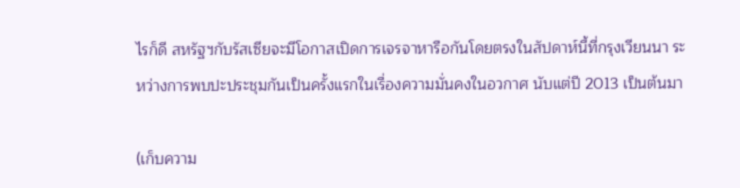ไรก็ดี สหรัฐฯกับรัสเซียจะมีโอกาสเปิดการเจรจาหารือกันโดยตรงในสัปดาห์นี้ที่กรุงเวียนนา ระหว่างการพบปะประชุมกันเป็นครั้งแรกในเรื่องความมั่นคงในอวกาศ นับแต่ปี 2013 เป็นต้นมา

(เก็บความ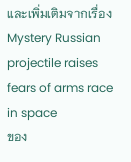และเพิ่มเติมจากเรื่อง Mystery Russian projectile raises fears of arms race in space
ของ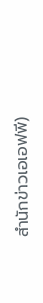สำนักข่าวเอเอฟพี)